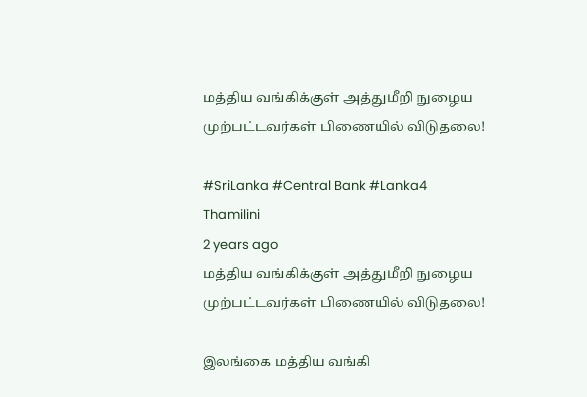மத்திய வங்கிக்குள் அத்துமீறி நுழைய முற்பட்டவர்கள் பிணையில் விடுதலை!

#SriLanka #Central Bank #Lanka4
Thamilini
2 years ago
மத்திய வங்கிக்குள் அத்துமீறி நுழைய முற்பட்டவர்கள் பிணையில் விடுதலை!

இலங்கை மத்திய வங்கி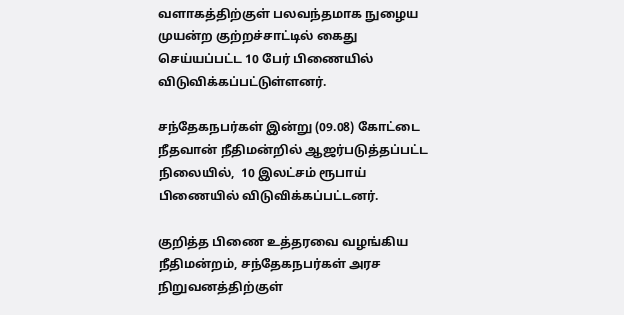வளாகத்திற்குள் பலவந்தமாக நுழைய முயன்ற குற்றச்சாட்டில் கைது செய்யப்பட்ட 10 பேர் பிணையில் விடுவிக்கப்பட்டுள்ளனர்.

சந்தேகநபர்கள் இன்று (09.08) கோட்டை நீதவான் நீதிமன்றில் ஆஜர்படுத்தப்பட்ட நிலையில்,  10 இலட்சம் ரூபாய்  பிணையில் விடுவிக்கப்பட்டனர்.

குறித்த பிணை உத்தரவை வழங்கிய நீதிமன்றம், சந்தேகநபர்கள் அரச நிறுவனத்திற்குள்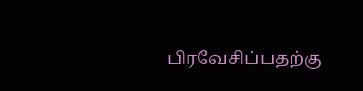பிரவேசிப்பதற்கு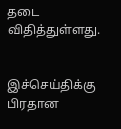தடை விதித்துள்ளது.


இச்செய்திக்கு பிரதான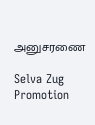அனுசரணை

Selva Zug Promotion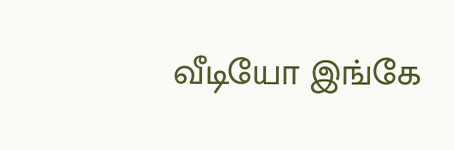வீடியோ இங்கே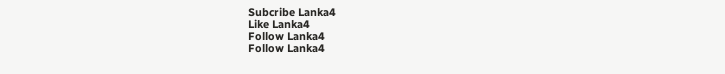Subcribe Lanka4
Like Lanka4
Follow Lanka4
Follow Lanka4